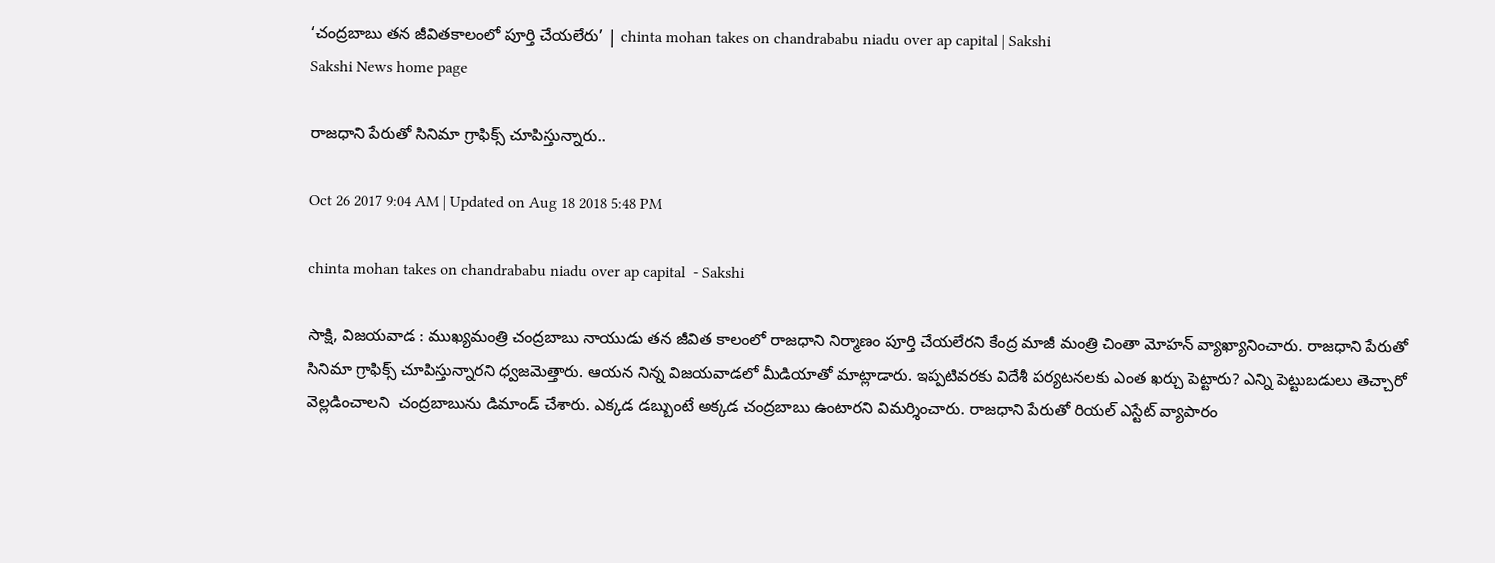‘చంద్రబాబు తన జీవితకాలంలో పూర్తి చేయలేరు’ | chinta mohan takes on chandrababu niadu over ap capital | Sakshi
Sakshi News home page

రాజధాని పేరుతో సినిమా గ్రాఫిక్స్‌ చూపిస్తున్నారు..

Oct 26 2017 9:04 AM | Updated on Aug 18 2018 5:48 PM

chinta mohan takes on chandrababu niadu over ap capital  - Sakshi

సాక్షి, విజయవాడ : ముఖ్యమంత్రి చంద్రబాబు నాయుడు తన జీవిత కాలంలో రాజధాని నిర్మాణం పూర్తి చేయలేరని కేంద్ర మాజీ మంత్రి చింతా మోహన్‌ వ్యాఖ్యానించారు. రాజధాని పేరుతో సినిమా గ్రాఫిక్స్‌ చూపిస్తున్నారని ధ్వజమెత్తారు. ఆయన నిన్న విజయవాడలో మీడియాతో మాట్లాడారు. ఇప్పటివరకు విదేశీ పర్యటనలకు ఎంత ఖర్చు పెట్టారు? ఎన్ని పెట్టుబడులు తెచ్చారో వెల్లడించాలని  చంద్రబాబును డిమాండ్‌ చేశారు. ఎక్కడ డబ్బుంటే అక్కడ చంద్రబాబు ఉంటారని విమర్శించారు. రాజధాని పేరుతో రియల్‌ ఎస్టేట్‌ వ్యాపారం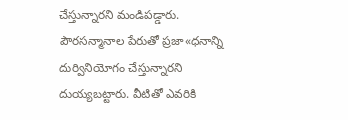చేస్తున్నారని మండిపడ్డారు. పౌరసన్మానాల పేరుతో ప్రజా«ధనాన్ని దుర్వినియోగం చేస్తున్నారని దుయ్యబట్టారు. వీటితో ఎవరికి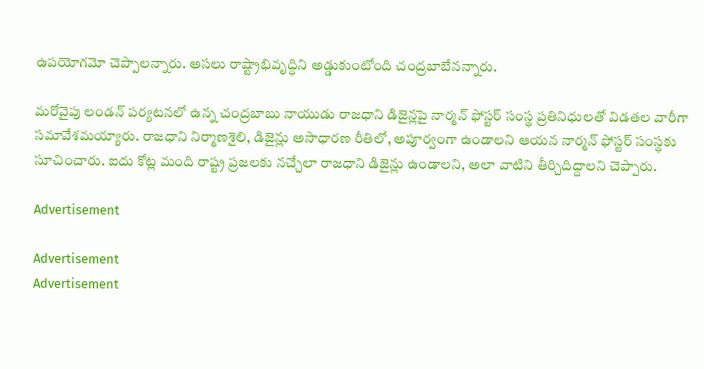ఉపయోగమో చెప్పాలన్నారు. అసలు రాష్ట్రాభివృద్ధిని అడ్డుకుంటోంది చంద్రబాబేనన్నారు.

మరోవైపు లండన్‌ పర్యటనలో ఉన్న చంద్రబాబు నాయుడు రాజధాని డిజైన్లపై నార్మన్‌ ఫోస్టర్‌ సంస్థ ప్రతినిధులతో విడతల వారీగా సమావేశమయ్యారు. రాజధాని నిర్మాణశైలి, డిజైన్లు అసాధారణ రీతిలో, అపూర్వంగా ఉండాలని ఆయన నార్మన్‌ ఫోస్టర్‌ సంస్థకు సూచించారు. ఐదు కోట్ల మంది రాష్ట్ర ప్రజలకు నచ్చేలా రాజధాని డిజైన్లు ఉండాలని, అలా వాటిని తీర్చిదిద్దాలని చెప్పారు.

Advertisement

Advertisement
Advertisement